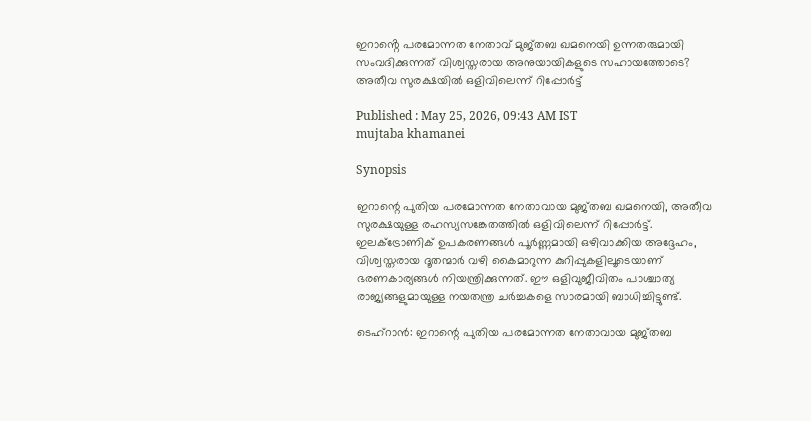ഇറാൻ്റെ പരമോന്നത നേതാവ് മുജ്തബ ഖമനെയി ഉന്നതരുമായി സംവദിക്കുന്നത് വിശ്വസ്തരായ അനുയായികളുടെ സഹായത്തോടെ? അതീവ സുരക്ഷയിൽ ഒളിവിലെന്ന് റിപ്പോർട്ട്

Published : May 25, 2026, 09:43 AM IST
mujtaba khamanei

Synopsis

ഇറാന്റെ പുതിയ പരമോന്നത നേതാവായ മുജ്തബ ഖമനെയി, അതീവ സുരക്ഷയുള്ള രഹസ്യസങ്കേതത്തിൽ ഒളിവിലെന്ന് റിപ്പോർട്ട്. ഇലക്ട്രോണിക് ഉപകരണങ്ങൾ പൂർണ്ണമായി ഒഴിവാക്കിയ അദ്ദേഹം, വിശ്വസ്തരായ ദൂതന്മാർ വഴി കൈമാറുന്ന കുറിപ്പുകളിലൂടെയാണ് ഭരണകാര്യങ്ങൾ നിയന്ത്രിക്കുന്നത്. ഈ ഒളിവുജീവിതം പാശ്ചാത്യ രാജ്യങ്ങളുമായുള്ള നയതന്ത്ര ചർച്ചകളെ സാരമായി ബാധിച്ചിട്ടുണ്ട്.

ടെഹ്റാൻ: ഇറാന്റെ പുതിയ പരമോന്നത നേതാവായ മുജ്തബ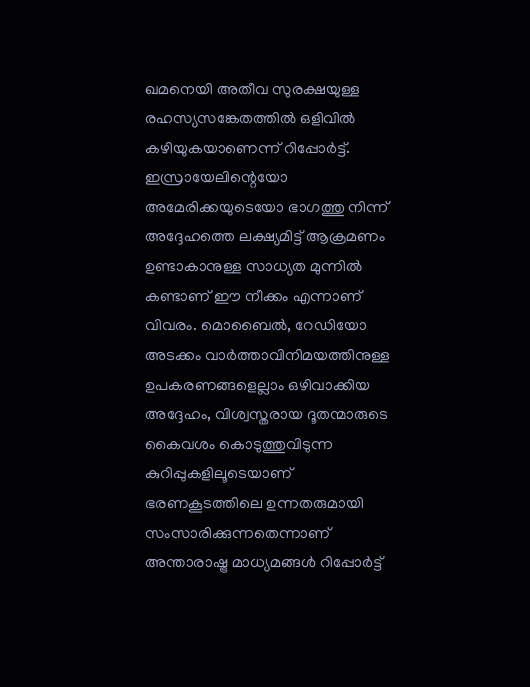ഖമനെയി അതീവ സുരക്ഷയുള്ള രഹസ്യസങ്കേതത്തിൽ ഒളിവിൽ കഴിയുകയാണെന്ന് റിപ്പോർട്ട്. ഇസ്രായേലിന്റെയോ അമേരിക്കയുടെയോ ഭാഗത്തു നിന്ന് അദ്ദേഹത്തെ ലക്ഷ്യമിട്ട് ആക്രമണം ഉണ്ടാകാനുള്ള സാധ്യത മുന്നിൽ കണ്ടാണ് ഈ നീക്കം എന്നാണ് വിവരം. മൊബൈൽ, റേഡിയോ അടക്കം വാർത്താവിനിമയത്തിനുള്ള ഉപകരണങ്ങളെല്ലാം ഒഴിവാക്കിയ അദ്ദേഹം, വിശ്വസ്തരായ ദൂതന്മാരുടെ കൈവശം കൊടുത്തുവിടുന്ന കുറിപ്പുകളിലൂടെയാണ് ഭരണകൂടത്തിലെ ഉന്നതരുമായി സംസാരിക്കുന്നതെന്നാണ് അന്താരാഷ്ട്ര മാധ്യമങ്ങൾ റിപ്പോർട്ട്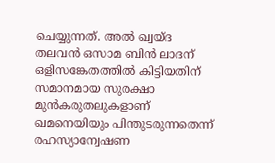ചെയ്യുന്നത്. അൽ ഖ്വയ്ദ തലവൻ ഒസാമ ബിൻ ലാദന് ഒളിസങ്കേതത്തിൽ കിട്ടിയതിന് സമാനമായ സുരക്ഷാ മുൻകരുതലുകളാണ് ഖമനെയിയും പിന്തുടരുന്നതെന്ന് രഹസ്യാന്വേഷണ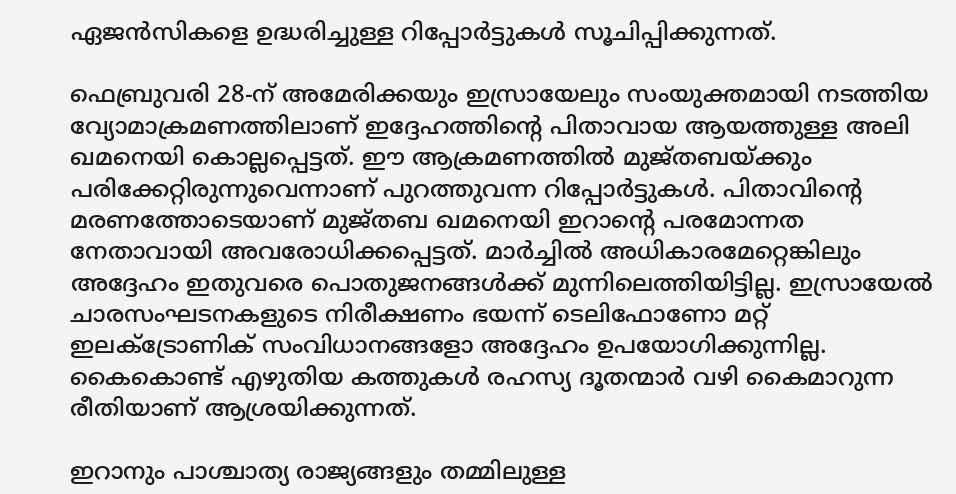ഏജൻസികളെ ഉദ്ധരിച്ചുള്ള റിപ്പോർട്ടുകൾ സൂചിപ്പിക്കുന്നത്.

ഫെബ്രുവരി 28-ന് അമേരിക്കയും ഇസ്രായേലും സംയുക്തമായി നടത്തിയ വ്യോമാക്രമണത്തിലാണ് ഇദ്ദേഹത്തിൻ്റെ പിതാവായ ആയത്തുള്ള അലി ഖമനെയി കൊല്ലപ്പെട്ടത്. ഈ ആക്രമണത്തിൽ മുജ്തബയ്ക്കും പരിക്കേറ്റിരുന്നുവെന്നാണ് പുറത്തുവന്ന റിപ്പോർട്ടുകൾ. പിതാവിൻ്റെ മരണത്തോടെയാണ് മുജ്തബ ഖമനെയി ഇറാൻ്റെ പരമോന്നത നേതാവായി അവരോധിക്കപ്പെട്ടത്. മാർച്ചിൽ അധികാരമേറ്റെങ്കിലും അദ്ദേഹം ഇതുവരെ പൊതുജനങ്ങൾക്ക് മുന്നിലെത്തിയിട്ടില്ല. ഇസ്രായേൽ ചാരസംഘടനകളുടെ നിരീക്ഷണം ഭയന്ന് ടെലിഫോണോ മറ്റ് ഇലക്ട്രോണിക് സംവിധാനങ്ങളോ അദ്ദേഹം ഉപയോഗിക്കുന്നില്ല. കൈകൊണ്ട് എഴുതിയ കത്തുകൾ രഹസ്യ ദൂതന്മാർ വഴി കൈമാറുന്ന രീതിയാണ് ആശ്രയിക്കുന്നത്.

ഇറാനും പാശ്ചാത്യ രാജ്യങ്ങളും തമ്മിലുള്ള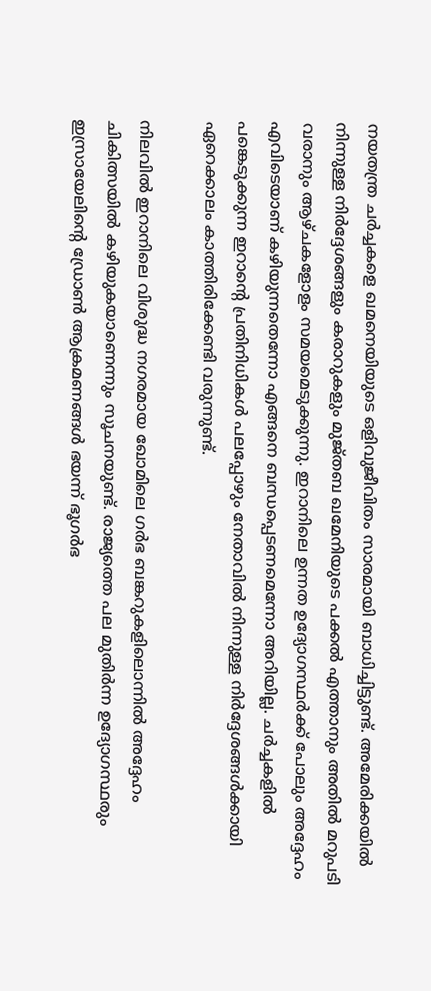നയതന്ത്ര ചർച്ചകളെ ഖമനെയിയുടെ ഒളിവുജീവിതം സാരമായി ബാധിച്ചിട്ടുണ്ട്. അമേരിക്കയിൽ നിന്നുള്ള നിർദ്ദേശങ്ങളും കരാറുകളും മുജ്തബ ഖമേനിയുടെ പക്കൽ എത്താനും അതിൽ മറുപടി വരാനും ആഴ്ചകളോളം സമയമെടുക്കുന്നു. ഇറാനിലെ ഉന്നത ഉദ്യോഗസ്ഥർക്ക് പോലും അദ്ദേഹം എവിടെയാണ് കഴിയുന്നതെന്നോ എങ്ങനെ ബന്ധപ്പെടണമെന്നോ അറിയില്ല. ചർച്ചകളിൽ പങ്കെടുക്കുന്ന ഇറാന്റെ പ്രതിനിധികൾ പലപ്പോഴും നേതാവിൽ നിന്നുള്ള നിർദ്ദേശങ്ങൾക്കായി ഏറെക്കാലം കാത്തിരിക്കേണ്ടി വരുന്നുണ്ട്.

നിലവിൽ ഇറാനിലെ വിശുദ്ധ നഗരമായ ഖോമിലെ ഗർഭ ബങ്കറുകളിലൊന്നിൽ അദ്ദേഹം ചികിത്സയിൽ കഴിയുകയാണെന്നും സൂചനയുണ്ട്. രാജ്യത്തെ പല മുതിർന്ന ഉദ്യോഗസ്ഥരും ഇസ്രായേലിന്റെ ഡ്രോൺ ആക്രമണങ്ങൾ ഭയന്ന് ഭൂഗർഭ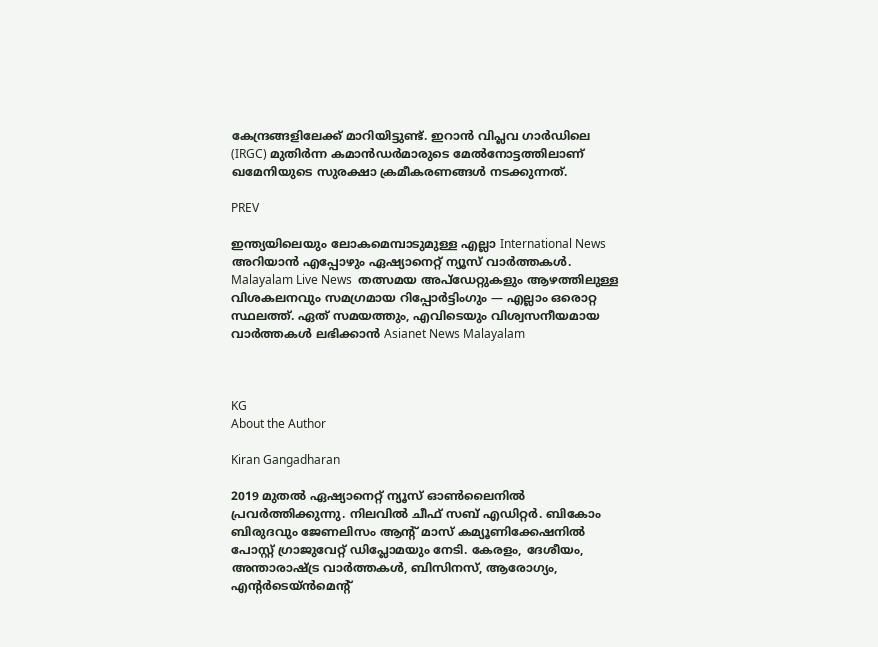കേന്ദ്രങ്ങളിലേക്ക് മാറിയിട്ടുണ്ട്. ഇറാൻ വിപ്ലവ ഗാർഡിലെ (IRGC) മുതിർന്ന കമാൻഡർമാരുടെ മേൽനോട്ടത്തിലാണ് ഖമേനിയുടെ സുരക്ഷാ ക്രമീകരണങ്ങൾ നടക്കുന്നത്.

PREV

ഇന്ത്യയിലെയും ലോകമെമ്പാടുമുള്ള എല്ലാ International News അറിയാൻ എപ്പോഴും ഏഷ്യാനെറ്റ് ന്യൂസ് വാർത്തകൾ. Malayalam Live News  തത്സമയ അപ്‌ഡേറ്റുകളും ആഴത്തിലുള്ള വിശകലനവും സമഗ്രമായ റിപ്പോർട്ടിംഗും — എല്ലാം ഒരൊറ്റ സ്ഥലത്ത്. ഏത് സമയത്തും, എവിടെയും വിശ്വസനീയമായ വാർത്തകൾ ലഭിക്കാൻ Asianet News Malayalam



KG
About the Author

Kiran Gangadharan

2019 മുതല്‍ ഏഷ്യാനെറ്റ് ന്യൂസ് ഓണ്‍ലൈനില്‍ പ്രവര്‍ത്തിക്കുന്നു. നിലവില്‍ ചീഫ് സബ് എഡിറ്റർ. ബികോം ബിരുദവും ജേണലിസം ആൻ്റ് മാസ് കമ്യൂണിക്കേഷനിൽ പോസ്റ്റ് ഗ്രാജുവേറ്റ് ഡിപ്ലോമയും നേടി. കേരളം, ദേശീയം, അന്താരാഷ്ട്ര വാര്‍ത്തകള്‍, ബിസിനസ്, ആരോഗ്യം, എന്റർടെയ്ൻമെൻ്റ്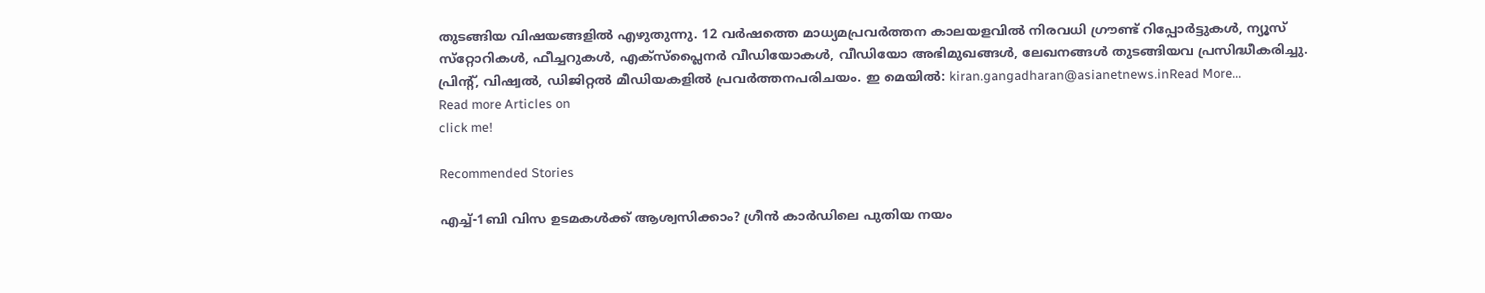തുടങ്ങിയ വിഷയങ്ങളില്‍ എഴുതുന്നു. 12 വര്‍ഷത്തെ മാധ്യമപ്രവര്‍ത്തന കാലയളവില്‍ നിരവധി ഗ്രൗണ്ട് റിപ്പോര്‍ട്ടുകള്‍, ന്യൂസ് സ്‌റ്റോറികള്‍, ഫീച്ചറുകള്‍, എക്‌സ്‌പ്ലൈന‍ർ വീഡിയോകൾ, വീഡിയോ അഭിമുഖങ്ങള്‍, ലേഖനങ്ങള്‍ തുടങ്ങിയവ പ്രസിദ്ധീകരിച്ചു. പ്രിന്റ്, വിഷ്വല്‍, ഡിജിറ്റല്‍ മീഡിയകളില്‍ പ്രവര്‍ത്തനപരിചയം. ഇ മെയില്‍: kiran.gangadharan@asianetnews.inRead More...
Read more Articles on
click me!

Recommended Stories

എച്ച്-1ബി വിസ ഉടമകൾക്ക് ആശ്വസിക്കാം? ഗ്രീൻ കാർഡിലെ പുതിയ നയം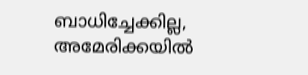ബാധിച്ചേക്കില്ല, അമേരിക്കയിൽ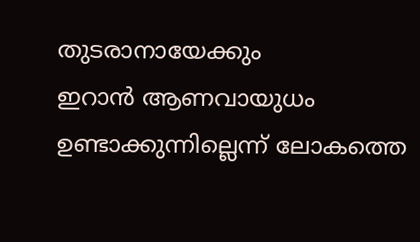തുടരാനായേക്കും
ഇറാൻ ആണവായുധം ഉണ്ടാക്കുന്നില്ലെന്ന് ലോകത്തെ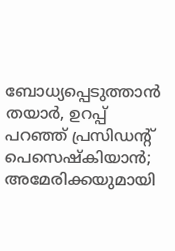ബോധ്യപ്പെടുത്താൻ തയാർ, ഉറപ്പ് പറഞ്ഞ് പ്രസിഡന്‍റ് പെസെഷ്കിയാൻ; അമേരിക്കയുമായി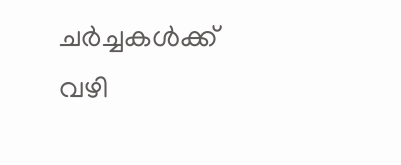ചർച്ചകൾക്ക് വഴി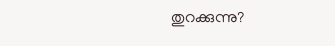തുറക്കുന്നു?